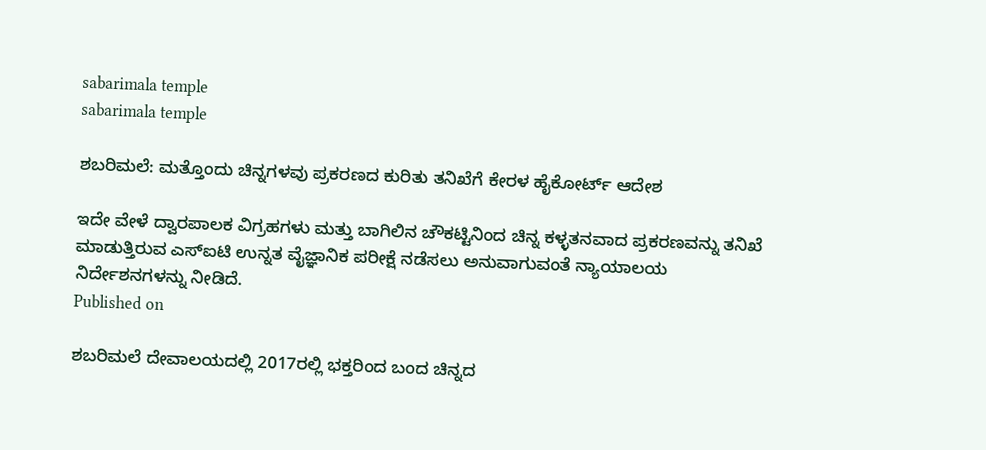sabarimala temple
sabarimala temple

ಶಬರಿಮಲೆ: ಮತ್ತೊಂದು ಚಿನ್ನಗಳವು ಪ್ರಕರಣದ ಕುರಿತು ತನಿಖೆಗೆ ಕೇರಳ ಹೈಕೋರ್ಟ್‌ ಆದೇಶ

ಇದೇ ವೇಳೆ ದ್ವಾರಪಾಲಕ ವಿಗ್ರಹಗಳು ಮತ್ತು ಬಾಗಿಲಿನ ಚೌಕಟ್ಟಿನಿಂದ ಚಿನ್ನ ಕಳ್ಳತನವಾದ ಪ್ರಕರಣವನ್ನು ತನಿಖೆ ಮಾಡುತ್ತಿರುವ ಎಸ್‌ಐಟಿ ಉನ್ನತ ವೈಜ್ಞಾನಿಕ ಪರೀಕ್ಷೆ ನಡೆಸಲು ಅನುವಾಗುವಂತೆ ನ್ಯಾಯಾಲಯ ನಿರ್ದೇಶನಗಳನ್ನು ನೀಡಿದೆ.
Published on

ಶಬರಿಮಲೆ ದೇವಾಲಯದಲ್ಲಿ 2017ರಲ್ಲಿ ಭಕ್ತರಿಂದ ಬಂದ ಚಿನ್ನದ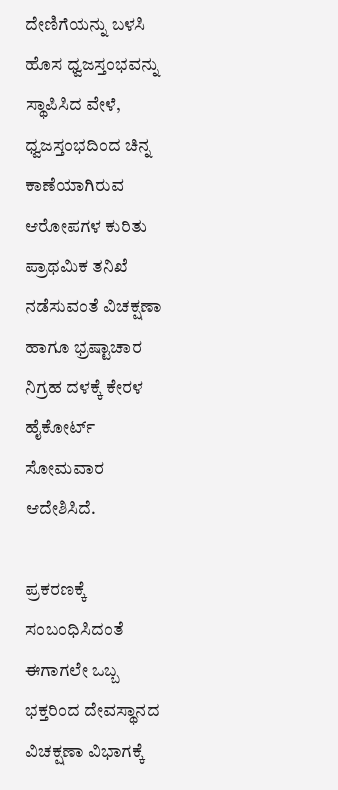ದೇಣಿಗೆಯನ್ನು ಬಳಸಿ ಹೊಸ ಧ್ವಜಸ್ತಂಭವನ್ನು ಸ್ಥಾಪಿಸಿದ ವೇಳೆ, ಧ್ವಜಸ್ತಂಭದಿಂದ ಚಿನ್ನ ಕಾಣೆಯಾಗಿರುವ ಆರೋಪಗಳ ಕುರಿತು ಪ್ರಾಥಮಿಕ ತನಿಖೆ ನಡೆಸುವಂತೆ ವಿಚಕ್ಷಣಾ ಹಾಗೂ ಭ್ರಷ್ಟಾಚಾರ ನಿಗ್ರಹ ದಳಕ್ಕೆ ಕೇರಳ ಹೈಕೋರ್ಟ್ ಸೋಮವಾರ ಆದೇಶಿಸಿದೆ.

ಪ್ರಕರಣಕ್ಕೆ ಸಂಬಂಧಿಸಿದಂತೆ ಈಗಾಗಲೇ ಒಬ್ಬ ಭಕ್ತರಿಂದ ದೇವಸ್ಥಾನದ ವಿಚಕ್ಷಣಾ ವಿಭಾಗಕ್ಕೆ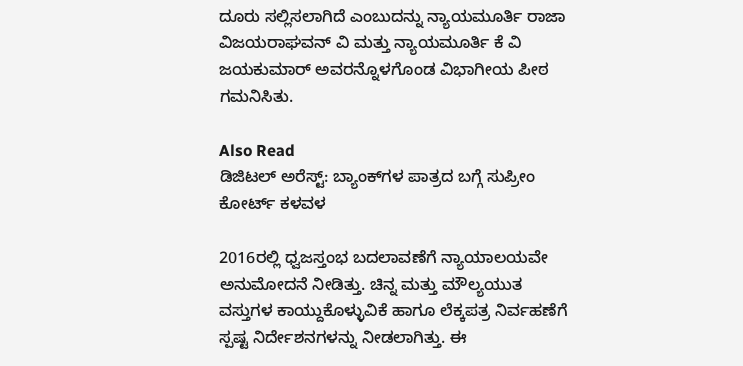ದೂರು ಸಲ್ಲಿಸಲಾಗಿದೆ ಎಂಬುದನ್ನು ನ್ಯಾಯಮೂರ್ತಿ ರಾಜಾ ವಿಜಯರಾಘವನ್ ವಿ ಮತ್ತು ನ್ಯಾಯಮೂರ್ತಿ ಕೆ ವಿ ಜಯಕುಮಾರ್ ಅವರನ್ನೊಳಗೊಂಡ ವಿಭಾಗೀಯ ಪೀಠ ಗಮನಿಸಿತು.

Also Read
ಡಿಜಿಟಲ್‌ ಅರೆಸ್ಟ್‌: ಬ್ಯಾಂಕ್‌ಗಳ ಪಾತ್ರದ ಬಗ್ಗೆ ಸುಪ್ರೀಂ ಕೋರ್ಟ್‌ ಕಳವಳ

2016ರಲ್ಲಿ ಧ್ವಜಸ್ತಂಭ ಬದಲಾವಣೆಗೆ ನ್ಯಾಯಾಲಯವೇ ಅನುಮೋದನೆ ನೀಡಿತ್ತು. ಚಿನ್ನ ಮತ್ತು ಮೌಲ್ಯಯುತ ವಸ್ತುಗಳ ಕಾಯ್ದುಕೊಳ್ಳುವಿಕೆ ಹಾಗೂ ಲೆಕ್ಕಪತ್ರ ನಿರ್ವಹಣೆಗೆ ಸ್ಪಷ್ಟ ನಿರ್ದೇಶನಗಳನ್ನು ನೀಡಲಾಗಿತ್ತು. ಈ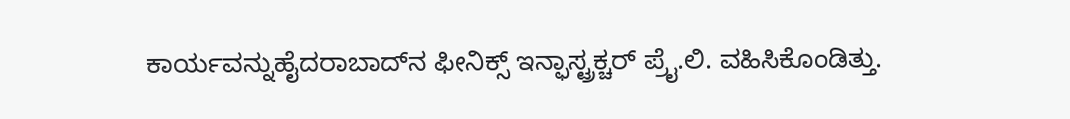ಕಾರ್ಯವನ್ನುಹೈದರಾಬಾದ್‌ನ ಫೀನಿಕ್ಸ್‌ ಇನ್ಫಾಸ್ಟ್ರಕ್ಚರ್‌ ಪ್ರೈ.ಲಿ. ವಹಿಸಿಕೊಂಡಿತ್ತು.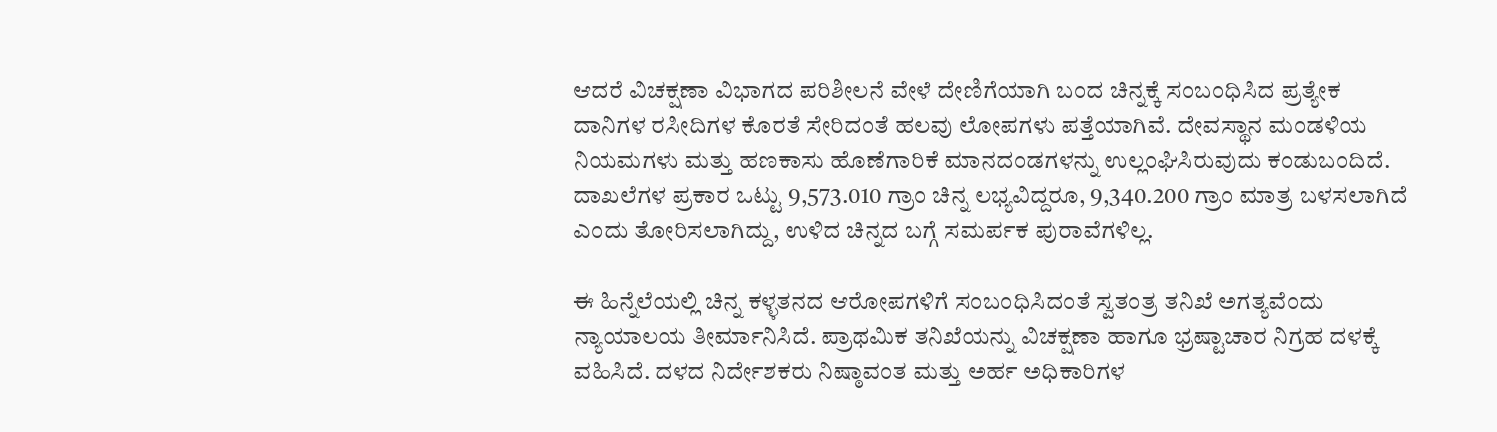ಆದರೆ ವಿಚಕ್ಷಣಾ ವಿಭಾಗದ ಪರಿಶೀಲನೆ ವೇಳೆ ದೇಣಿಗೆಯಾಗಿ ಬಂದ ಚಿನ್ನಕ್ಕೆ ಸಂಬಂಧಿಸಿದ ಪ್ರತ್ಯೇಕ ದಾನಿಗಳ ರಸೀದಿಗಳ ಕೊರತೆ ಸೇರಿದಂತೆ ಹಲವು ಲೋಪಗಳು ಪತ್ತೆಯಾಗಿವೆ. ದೇವಸ್ಥಾನ ಮಂಡಳಿಯ ನಿಯಮಗಳು ಮತ್ತು ಹಣಕಾಸು ಹೊಣೆಗಾರಿಕೆ ಮಾನದಂಡಗಳನ್ನು ಉಲ್ಲಂಘಿಸಿರುವುದು ಕಂಡುಬಂದಿದೆ. ದಾಖಲೆಗಳ ಪ್ರಕಾರ ಒಟ್ಟು 9,573.010 ಗ್ರಾಂ ಚಿನ್ನ ಲಭ್ಯವಿದ್ದರೂ, 9,340.200 ಗ್ರಾಂ ಮಾತ್ರ ಬಳಸಲಾಗಿದೆ ಎಂದು ತೋರಿಸಲಾಗಿದ್ದು, ಉಳಿದ ಚಿನ್ನದ ಬಗ್ಗೆ ಸಮರ್ಪಕ ಪುರಾವೆಗಳಿಲ್ಲ.

ಈ ಹಿನ್ನೆಲೆಯಲ್ಲಿ ಚಿನ್ನ ಕಳ್ಳತನದ ಆರೋಪಗಳಿಗೆ ಸಂಬಂಧಿಸಿದಂತೆ ಸ್ವತಂತ್ರ ತನಿಖೆ ಅಗತ್ಯವೆಂದು ನ್ಯಾಯಾಲಯ ತೀರ್ಮಾನಿಸಿದೆ. ಪ್ರಾಥಮಿಕ ತನಿಖೆಯನ್ನು ವಿಚಕ್ಷಣಾ ಹಾಗೂ ಭ್ರಷ್ಟಾಚಾರ ನಿಗ್ರಹ ದಳಕ್ಕೆ ವಹಿಸಿದೆ. ದಳದ ನಿರ್ದೇಶಕರು ನಿಷ್ಠಾವಂತ ಮತ್ತು ಅರ್ಹ ಅಧಿಕಾರಿಗಳ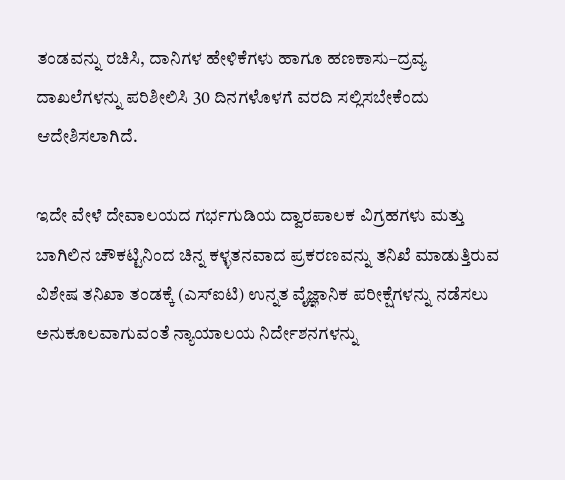ತಂಡವನ್ನು ರಚಿಸಿ, ದಾನಿಗಳ ಹೇಳಿಕೆಗಳು ಹಾಗೂ ಹಣಕಾಸು–ದ್ರವ್ಯ ದಾಖಲೆಗಳನ್ನು ಪರಿಶೀಲಿಸಿ 30 ದಿನಗಳೊಳಗೆ ವರದಿ ಸಲ್ಲಿಸಬೇಕೆಂದು ಆದೇಶಿಸಲಾಗಿದೆ.

ಇದೇ ವೇಳೆ ದೇವಾಲಯದ ಗರ್ಭಗುಡಿಯ ದ್ವಾರಪಾಲಕ ವಿಗ್ರಹಗಳು ಮತ್ತು ಬಾಗಿಲಿನ ಚೌಕಟ್ಟಿನಿಂದ ಚಿನ್ನ ಕಳ್ಳತನವಾದ ಪ್ರಕರಣವನ್ನು ತನಿಖೆ ಮಾಡುತ್ತಿರುವ ವಿಶೇಷ ತನಿಖಾ ತಂಡಕ್ಕೆ (ಎಸ್‌ಐಟಿ) ಉನ್ನತ ವೈಜ್ಞಾನಿಕ ಪರೀಕ್ಷೆಗಳನ್ನು ನಡೆಸಲು ಅನುಕೂಲವಾಗುವಂತೆ ನ್ಯಾಯಾಲಯ ನಿರ್ದೇಶನಗಳನ್ನು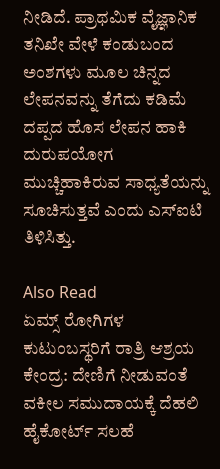ನೀಡಿದೆ. ಪ್ರಾಥಮಿಕ ವೈಜ್ಞಾನಿಕ ತನಿಖೇ ವೇಳೆ ಕಂಡುಬಂದ ಅಂಶಗಳು ಮೂಲ ಚಿನ್ನದ ಲೇಪನವನ್ನು ತೆಗೆದು ಕಡಿಮೆ ದಪ್ಪದ ಹೊಸ ಲೇಪನ ಹಾಕಿ ದುರುಪಯೋಗ ಮುಚ್ಚಿಹಾಕಿರುವ ಸಾಧ್ಯತೆಯನ್ನು ಸೂಚಿಸುತ್ತವೆ ಎಂದು ಎಸ್‌ಐಟಿ ತಿಳಿಸಿತ್ತು.

Also Read
ಏಮ್ಸ್ ರೋಗಿಗಳ ಕುಟುಂಬಸ್ಥರಿಗೆ ರಾತ್ರಿ ಆಶ್ರಯ ಕೇಂದ್ರ: ದೇಣಿಗೆ ನೀಡುವಂತೆ ವಕೀಲ ಸಮುದಾಯಕ್ಕೆ ದೆಹಲಿ ಹೈಕೋರ್ಟ್ ಸಲಹೆ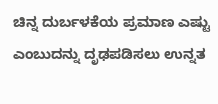ಚಿನ್ನ ದುರ್ಬಳಕೆಯ ಪ್ರಮಾಣ ಎಷ್ಟು ಎಂಬುದನ್ನು ದೃಢಪಡಿಸಲು ಉನ್ನತ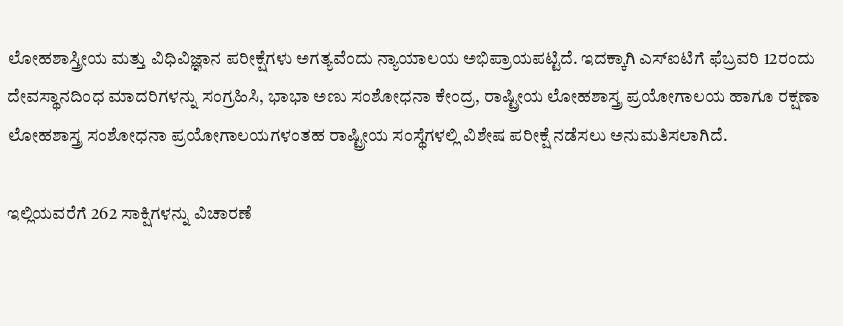ಲೋಹಶಾಸ್ತ್ರೀಯ ಮತ್ತು ವಿಧಿವಿಜ್ಞಾನ ಪರೀಕ್ಷೆಗಳು ಅಗತ್ಯವೆಂದು ನ್ಯಾಯಾಲಯ ಅಭಿಪ್ರಾಯಪಟ್ಟಿದೆ. ಇದಕ್ಕಾಗಿ ಎಸ್‌ಐಟಿಗೆ ಫೆಬ್ರವರಿ 12ರಂದು ದೇವಸ್ಥಾನದಿಂಧ ಮಾದರಿಗಳನ್ನು ಸಂಗ್ರಹಿಸಿ, ಭಾಭಾ ಅಣು ಸಂಶೋಧನಾ ಕೇಂದ್ರ, ರಾಷ್ಟ್ರೀಯ ಲೋಹಶಾಸ್ತ್ರ ಪ್ರಯೋಗಾಲಯ ಹಾಗೂ ರಕ್ಷಣಾ ಲೋಹಶಾಸ್ತ್ರ ಸಂಶೋಧನಾ ಪ್ರಯೋಗಾಲಯಗಳಂತಹ ರಾಷ್ಟ್ರೀಯ ಸಂಸ್ಥೆಗಳಲ್ಲಿ ವಿಶೇಷ ಪರೀಕ್ಷೆ ನಡೆಸಲು ಅನುಮತಿಸಲಾಗಿದೆ.

ಇಲ್ಲಿಯವರೆಗೆ 262 ಸಾಕ್ಷಿಗಳನ್ನು ವಿಚಾರಣೆ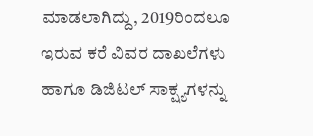ಮಾಡಲಾಗಿದ್ದು, 2019ರಿಂದಲೂ ಇರುವ ಕರೆ ವಿವರ ದಾಖಲೆಗಳು ಹಾಗೂ ಡಿಜಿಟಲ್ ಸಾಕ್ಷ್ಯಗಳನ್ನು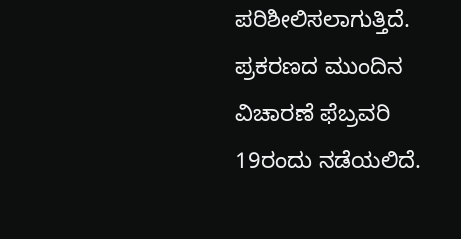ಪರಿಶೀಲಿಸಲಾಗುತ್ತಿದೆ. ಪ್ರಕರಣದ ಮುಂದಿನ ವಿಚಾರಣೆ ಫೆಬ್ರವರಿ 19ರಂದು ನಡೆಯಲಿದೆ.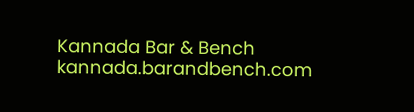Kannada Bar & Bench
kannada.barandbench.com